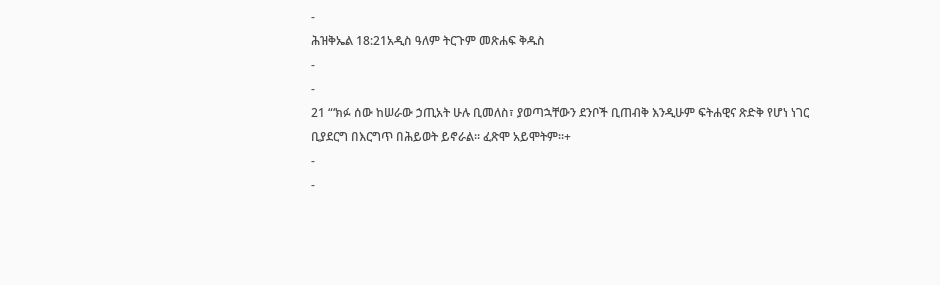-
ሕዝቅኤል 18:21አዲስ ዓለም ትርጉም መጽሐፍ ቅዱስ
-
-
21 “‘ክፉ ሰው ከሠራው ኃጢአት ሁሉ ቢመለስ፣ ያወጣኋቸውን ደንቦች ቢጠብቅ እንዲሁም ፍትሐዊና ጽድቅ የሆነ ነገር ቢያደርግ በእርግጥ በሕይወት ይኖራል። ፈጽሞ አይሞትም።+
-
-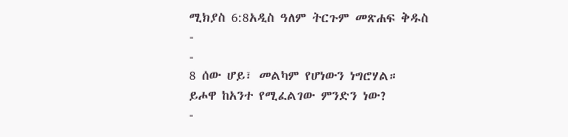ሚክያስ 6:8አዲስ ዓለም ትርጉም መጽሐፍ ቅዱስ
-
-
8 ሰው ሆይ፣ መልካም የሆነውን ነግሮሃል።
ይሖዋ ከአንተ የሚፈልገው ምንድን ነው?
-